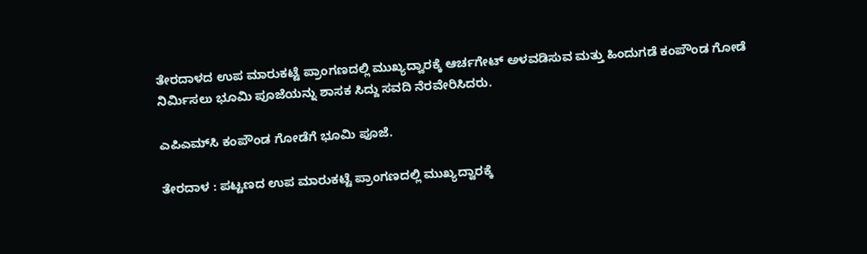ತೇರದಾಳದ ಉಪ ಮಾರುಕಟ್ಟೆ ಪ್ರಾಂಗಣದಲ್ಲಿ ಮುಖ್ಯದ್ವಾರಕ್ಕೆ ಆರ್ಚಗೇಟ್ ಅಳವಡಿಸುವ ಮತ್ತು ಹಿಂದುಗಡೆ ಕಂಪೌಂಡ ಗೋಡೆ ನಿರ್ಮಿಸಲು ಭೂಮಿ ಪೂಜೆಯನ್ನು ಶಾಸಕ ಸಿದ್ದು ಸವದಿ ನೆರವೇರಿಸಿದರು.

ಎಪಿಎಮ್‍ಸಿ ಕಂಪೌಂಡ ಗೋಡೆಗೆ ಭೂಮಿ ಪೂಜೆ.

ತೇರದಾಳ : ಪಟ್ಟಣದ ಉಪ ಮಾರುಕಟ್ಟೆ ಪ್ರಾಂಗಣದಲ್ಲಿ ಮುಖ್ಯದ್ವಾರಕ್ಕೆ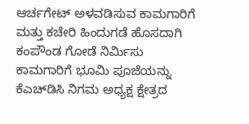ಆರ್ಚಗೇಟ್ ಅಳವಡಿಸುವ ಕಾಮಗಾರಿಗೆ ಮತ್ತು ಕಚೇರಿ ಹಿಂದುಗಡೆ ಹೊಸದಾಗಿ ಕಂಪೌಂಡ ಗೋಡೆ ನಿರ್ಮಿಸು ಕಾಮಗಾರಿಗೆ ಭೂಮಿ ಪೂಜೆಯನ್ನು ಕೆಎಚ್‍ಡಿಸಿ ನಿಗಮ ಅಧ್ಯಕ್ಷ ಕ್ಷೇತ್ರದ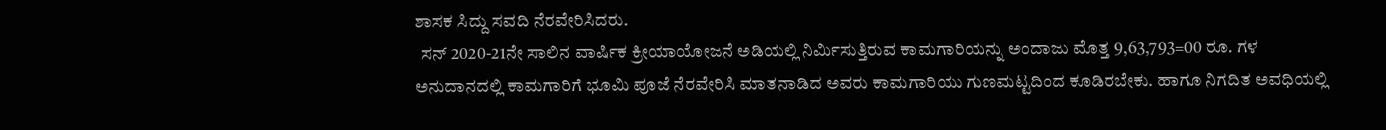ಶಾಸಕ ಸಿದ್ದು ಸವದಿ ನೆರವೇರಿಸಿದರು.
  ಸನ್ 2020-21ನೇ ಸಾಲಿನ ವಾರ್ಷಿಕ ಕ್ರೀಯಾಯೋಜನೆ ಅಡಿಯಲ್ಲಿ ನಿರ್ಮಿಸುತ್ತಿರುವ ಕಾಮಗಾರಿಯನ್ನು ಅಂದಾಜು ಮೊತ್ತ 9,63,793=00 ರೂ. ಗಳ ಅನುದಾನದಲ್ಲಿ ಕಾಮಗಾರಿಗೆ ಭೂಮಿ ಪೂಜೆ ನೆರವೇರಿಸಿ ಮಾತನಾಡಿದ ಅವರು ಕಾಮಗಾರಿಯು ಗುಣಮಟ್ಟದಿಂದ ಕೂಡಿರಬೇಕು. ಹಾಗೂ ನಿಗದಿತ ಅವಧಿಯಲ್ಲಿ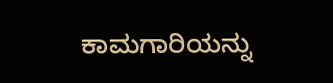ಕಾಮಗಾರಿಯನ್ನು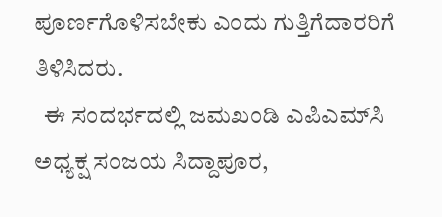ಪೂರ್ಣಗೊಳಿಸಬೇಕು ಎಂದು ಗುತ್ತಿಗೆದಾರರಿಗೆ ತಿಳಿಸಿದರು.
  ಈ ಸಂದರ್ಭದಲ್ಲಿ ಜಮಖಂಡಿ ಎಪಿಎಮ್‍ಸಿ ಅಧ್ಯಕ್ಷ ಸಂಜಯ ಸಿದ್ದಾಪೂರ,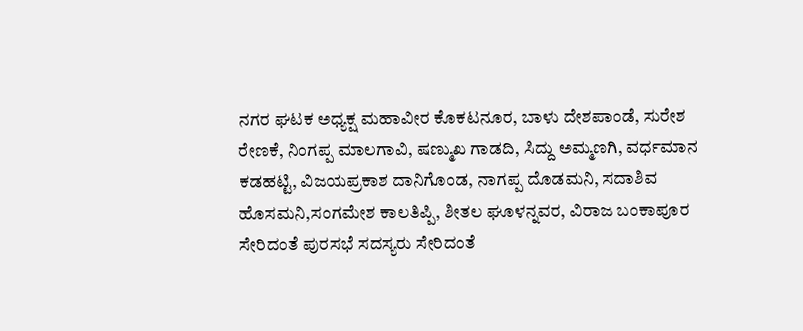ನಗರ ಘಟಕ ಅಧ್ಯಕ್ಷ ಮಹಾವೀರ ಕೊಕಟನೂರ, ಬಾಳು ದೇಶಪಾಂಡೆ, ಸುರೇಶ ರೇಣಕೆ, ನಿಂಗಪ್ಪ ಮಾಲಗಾವಿ, ಷಣ್ಮುಖ ಗಾಡದಿ, ಸಿದ್ದು ಅಮ್ಮಣಗಿ, ವರ್ಧಮಾನ ಕಡಹಟ್ಟಿ, ವಿಜಯಪ್ರಕಾಶ ದಾನಿಗೊಂಡ, ನಾಗಪ್ಪ ದೊಡಮನಿ, ಸದಾಶಿವ ಹೊಸಮನಿ,ಸಂಗಮೇಶ ಕಾಲತಿಪ್ಪಿ, ಶೀತಲ ಘೂಳನ್ನವರ, ವಿರಾಜ ಬಂಕಾಪೂರ ಸೇರಿದಂತೆ ಪುರಸಭೆ ಸದಸ್ಯರು ಸೇರಿದಂತೆ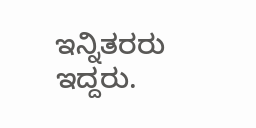ಇನ್ನಿತರರು ಇದ್ದರು.